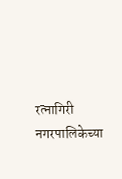रत्नागिरी नगरपालिकेच्या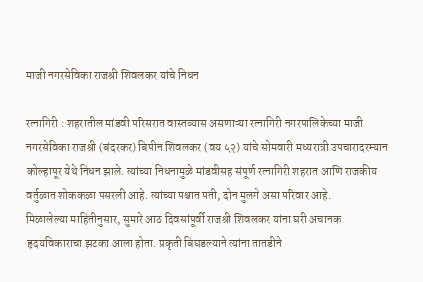माजी नगरसेविका राजश्री शिवलकर यांचे निधन

रत्नागिरी : शहरातील मांडवी परिसरात वास्तव्यास असणाऱ्या रत्नागिरी नगरपालिकेच्या माजी नगरसेविका राजश्री (बंदरकर) बिपीन शिवलकर (वय ५२) यांचे सोमवारी मध्यरात्री उपचारादरम्यान कोल्हापूर येथे निधन झाले. त्यांच्या निधनामुळे मांडवीसह संपूर्ण रत्नागिरी शहरात आणि राजकीय वर्तुळात शोककळा पसरली आहे. त्यांच्या पश्चात पती, दोन मुलगे असा परिवार आहे.
मिळालेल्या माहितीनुसार, सुमारे आठ दिवसांपूर्वी राजश्री शिवलकर यांना घरी अचानक हृदयविकाराचा झटका आला होता. प्रकृती बिघडल्याने त्यांना तातडीने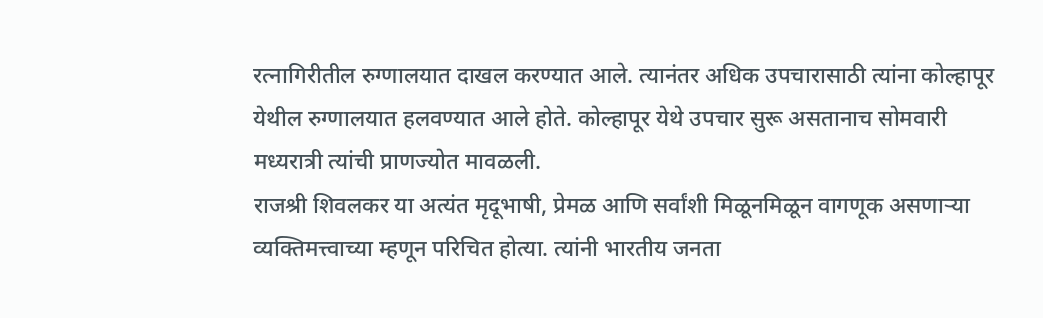रत्नागिरीतील रुग्णालयात दाखल करण्यात आले. त्यानंतर अधिक उपचारासाठी त्यांना कोल्हापूर येथील रुग्णालयात हलवण्यात आले होते. कोल्हापूर येथे उपचार सुरू असतानाच सोमवारी मध्यरात्री त्यांची प्राणज्योत मावळली.
राजश्री शिवलकर या अत्यंत मृदूभाषी, प्रेमळ आणि सर्वांशी मिळूनमिळून वागणूक असणाऱ्या व्यक्तिमत्त्वाच्या म्हणून परिचित होत्या. त्यांनी भारतीय जनता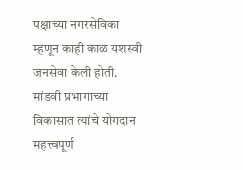पक्षाच्या नगरसेविका म्हणून काही काळ यशस्वी जनसेवा केली होती. मांडवी प्रभागाच्या विकासात त्यांचे योगदान महत्त्वपूर्ण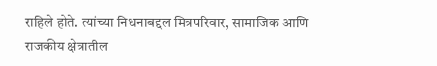राहिले होते. त्यांच्या निधनाबद्दल मित्रपरिवार, सामाजिक आणि राजकीय क्षेत्रातील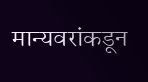मान्यवरांकडून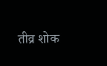तीव्र शोक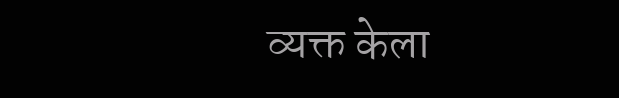व्यक्त केला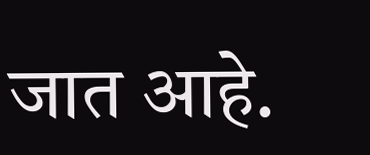जात आहे.